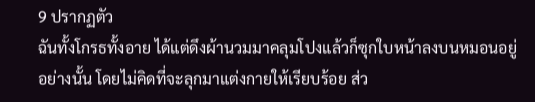9 ปรากฏตัว
ฉันทั้งโกรธทั้งอาย ได้แต่ดึงผ้านวมมาคลุมโปงแล้วก็ซุกใบหน้าลงบนหมอนอยู่อย่างนั้น โดยไม่คิดที่จะลุกมาแต่งกายให้เรียบร้อย ส่ว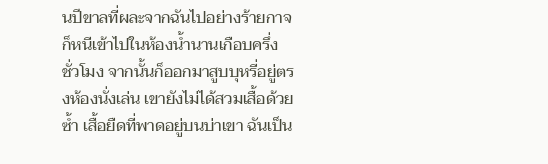นปีขาลที่ผละจากฉันไปอย่างร้ายกาจ ก็หนีเข้าไปในห้องน้ำนานเกือบครึ่งชั่วโมง จากนั้นก็ออกมาสูบบุหรี่อยู่ตรงห้องนั่งเล่น เขายังไม่ได้สวมเสื้อด้วยซ้ำ เสื้อยืดที่พาดอยู่บนบ่าเขา ฉันเป็น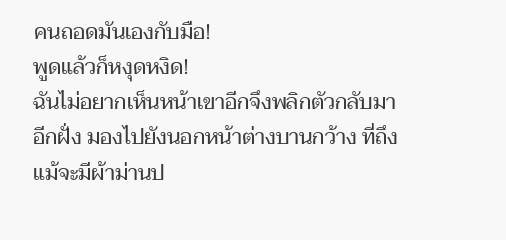คนถอดมันเองกับมือ!
พูดแล้วก็หงุดหงิด!
ฉันไม่อยากเห็นหน้าเขาอีกจึงพลิกตัวกลับมาอีกฝั่ง มองไปยังนอกหน้าต่างบานกว้าง ที่ถึงแม้จะมีผ้าม่านป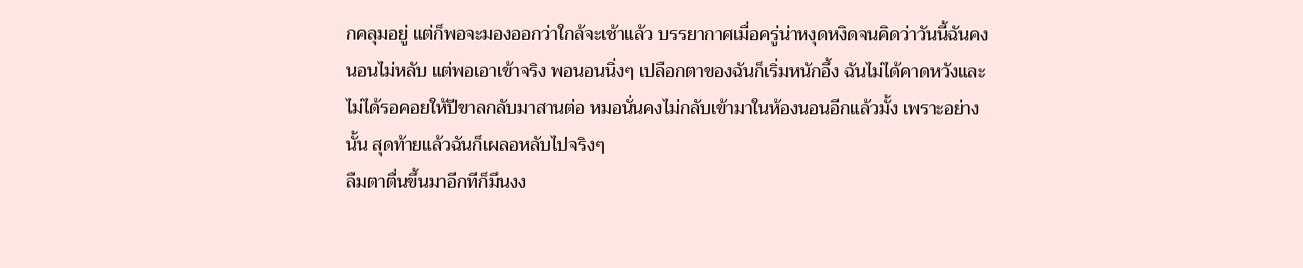กคลุมอยู่ แต่ก็พอจะมองออกว่าใกล้จะเช้าแล้ว บรรยากาศเมื่อครู่น่าหงุดหงิดจนคิดว่าวันนี้ฉันคงนอนไม่หลับ แต่พอเอาเข้าจริง พอนอนนิ่งๆ เปลือกตาของฉันก็เริ่มหนักอึ้ง ฉันไม่ได้คาดหวังและไม่ได้รอคอยให้ปีขาลกลับมาสานต่อ หมอนั่นคงไม่กลับเข้ามาในห้องนอนอีกแล้วมั้ง เพราะอย่างนั้น สุดท้ายแล้วฉันก็เผลอหลับไปจริงๆ
ลืมตาตื่นขึ้นมาอีกทีก็มึนงง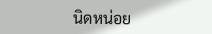นิดหน่อย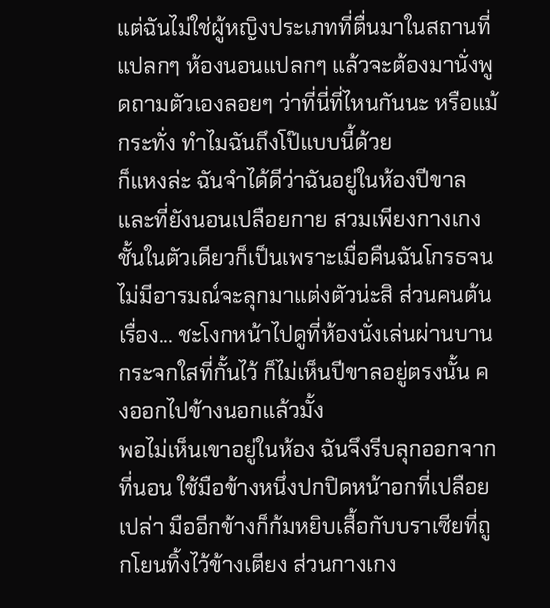แต่ฉันไม่ใช่ผู้หญิงประเภทที่ตื่นมาในสถานที่แปลกๆ ห้องนอนแปลกๆ แล้วจะต้องมานั่งพูดถามตัวเองลอยๆ ว่าที่นี่ที่ไหนกันนะ หรือแม้กระทั่ง ทำไมฉันถึงโป๊แบบนี้ด้วย
ก็แหงล่ะ ฉันจำได้ดีว่าฉันอยู่ในห้องปีขาล และที่ยังนอนเปลือยกาย สวมเพียงกางเกงชั้นในตัวเดียวก็เป็นเพราะเมื่อคืนฉันโกรธจนไม่มีอารมณ์จะลุกมาแต่งตัวน่ะสิ ส่วนคนต้นเรื่อง... ชะโงกหน้าไปดูที่ห้องนั่งเล่นผ่านบานกระจกใสที่กั้นไว้ ก็ไม่เห็นปีขาลอยู่ตรงนั้น คงออกไปข้างนอกแล้วมั้ง
พอไม่เห็นเขาอยู่ในห้อง ฉันจึงรีบลุกออกจากที่นอน ใช้มือข้างหนึ่งปกปิดหน้าอกที่เปลือยเปล่า มืออีกข้างก็ก้มหยิบเสื้อกับบราเซียที่ถูกโยนทิ้งไว้ข้างเตียง ส่วนกางเกง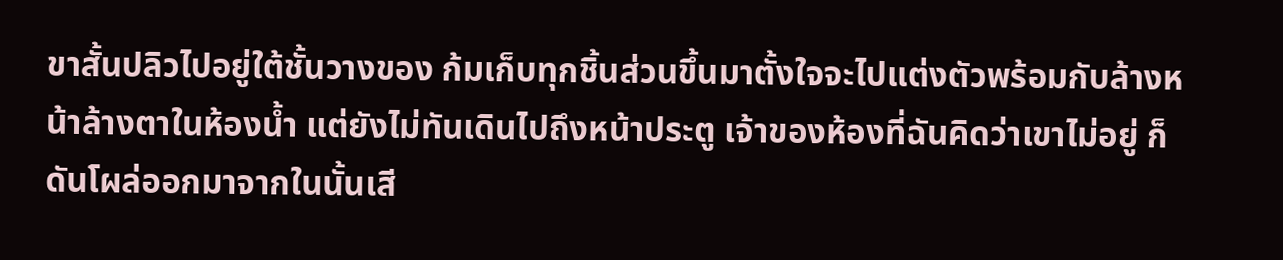ขาสั้นปลิวไปอยู่ใต้ชั้นวางของ ก้มเก็บทุกชิ้นส่วนขึ้นมาตั้งใจจะไปแต่งตัวพร้อมกับล้างหน้าล้างตาในห้องน้ำ แต่ยังไม่ทันเดินไปถึงหน้าประตู เจ้าของห้องที่ฉันคิดว่าเขาไม่อยู่ ก็ดันโผล่ออกมาจากในนั้นเสี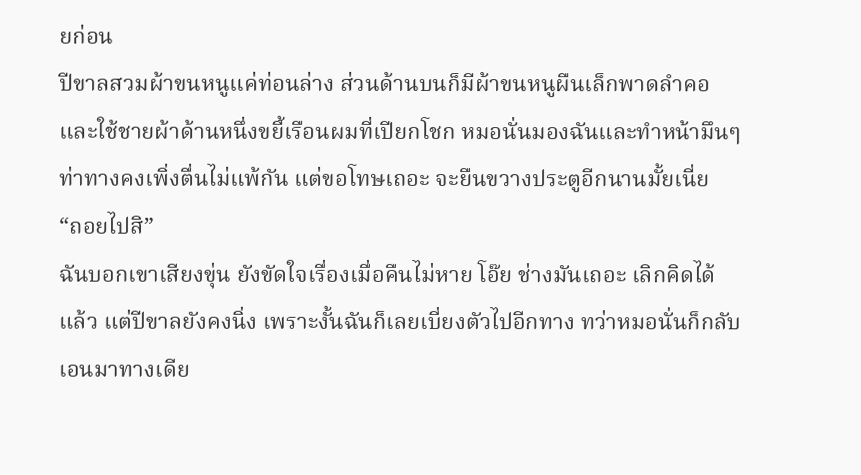ยก่อน
ปีขาลสวมผ้าขนหนูแค่ท่อนล่าง ส่วนด้านบนก็มีผ้าขนหนูผืนเล็กพาดลำคอและใช้ชายผ้าด้านหนึ่งขยี้เรือนผมที่เปียกโชก หมอนั่นมองฉันและทำหน้ามึนๆ ท่าทางคงเพิ่งตื่นไม่แพ้กัน แต่ขอโทษเถอะ จะยืนขวางประตูอีกนานมั้ยเนี่ย
“ถอยไปสิ”
ฉันบอกเขาเสียงขุ่น ยังขัดใจเรื่องเมื่อคืนไม่หาย โอ๊ย ช่างมันเถอะ เลิกคิดได้แล้ว แต่ปีขาลยังคงนิ่ง เพราะงั้นฉันก็เลยเบี่ยงตัวไปอีกทาง ทว่าหมอนั่นก็กลับเอนมาทางเดีย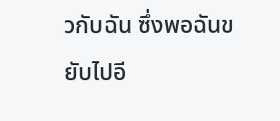วกับฉัน ซึ่งพอฉันขยับไปอี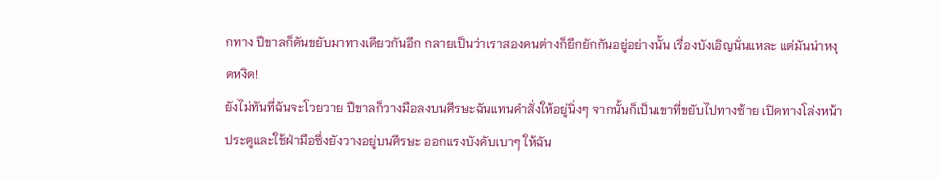กทาง ปีขาลก็ดันขยับมาทางเดียวกันอีก กลายเป็นว่าเราสองคนต่างก็ยึกยักกันอยู่อย่างนั้น เรื่องบังเอิญนั่นแหละ แต่มันน่าหงุดหงิด!
ยังไม่ทันที่ฉันจะโวยวาย ปีขาลก็วางมือลงบนศีรษะฉันแทนคำสั่งให้อยู่นิ่งๆ จากนั้นก็เป็นเขาที่ขยับไปทางซ้าย เปิดทางโล่งหน้าประตูและใช้ฝ่ามือซึ่งยังวางอยู่บนศีรษะ ออกแรงบังคับเบาๆ ให้ฉัน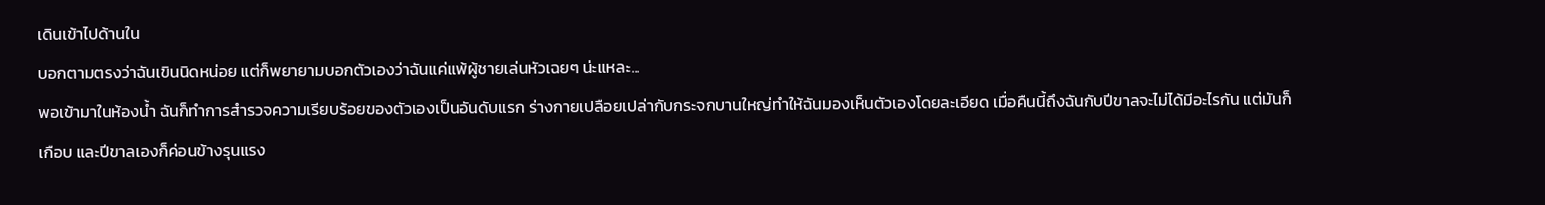เดินเข้าไปด้านใน
บอกตามตรงว่าฉันเขินนิดหน่อย แต่ก็พยายามบอกตัวเองว่าฉันแค่แพ้ผู้ชายเล่นหัวเฉยๆ น่ะแหละ...
พอเข้ามาในห้องน้ำ ฉันก็ทำการสำรวจความเรียบร้อยของตัวเองเป็นอันดับแรก ร่างกายเปลือยเปล่ากับกระจกบานใหญ่ทำให้ฉันมองเห็นตัวเองโดยละเอียด เมื่อคืนนี้ถึงฉันกับปีขาลจะไม่ได้มีอะไรกัน แต่มันก็เกือบ และปีขาลเองก็ค่อนข้างรุนแรง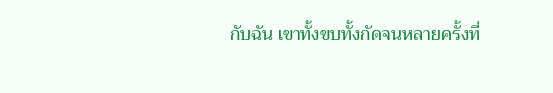กับฉัน เขาทั้งขบทั้งกัดจนหลายครั้งที่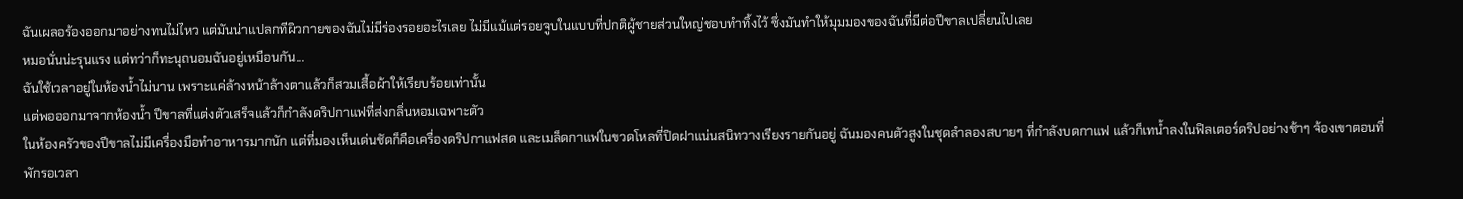ฉันเผลอร้องออกมาอย่างทนไม่ไหว แต่มันน่าแปลกทีผิวกายของฉันไม่มีร่องรอยอะไรเลย ไม่มีแม้แต่รอยจูบในแบบที่ปกติผู้ชายส่วนใหญ่ชอบทำทิ้งไว้ ซึ่งมันทำให้มุมมองของฉันที่มีต่อปีขาลเปลี่ยนไปเลย
หมอนั่นน่ะรุนแรง แต่ทว่าก็ทะนุถนอมฉันอยู่เหมือนกัน...
ฉันใช้เวลาอยู่ในห้องน้ำไม่นาน เพราะแค่ล้างหน้าล้างตาแล้วก็สวมเสื้อผ้าให้เรียบร้อยเท่านั้น
แต่พอออกมาจากห้องน้ำ ปีขาลที่แต่งตัวเสร็จแล้วก็กำลังดริปกาแฟที่ส่งกลิ่นหอมเฉพาะตัว
ในห้องครัวของปีขาลไม่มีเครื่องมือทำอาหารมากนัก แต่ที่มองเห็นเด่นชัดก็คือเครื่องดริปกาแฟสด และเมล็ดกาแฟในขวดโหลที่ปิดฝาแน่นสนิทวางเรียงรายกันอยู่ ฉันมองคนตัวสูงในชุดลำลองสบายๆ ที่กำลังบดกาแฟ แล้วก็เทน้ำลงในฟิลเตอร์ดริปอย่างช้าๆ จ้องเขาตอนที่พักรอเวลา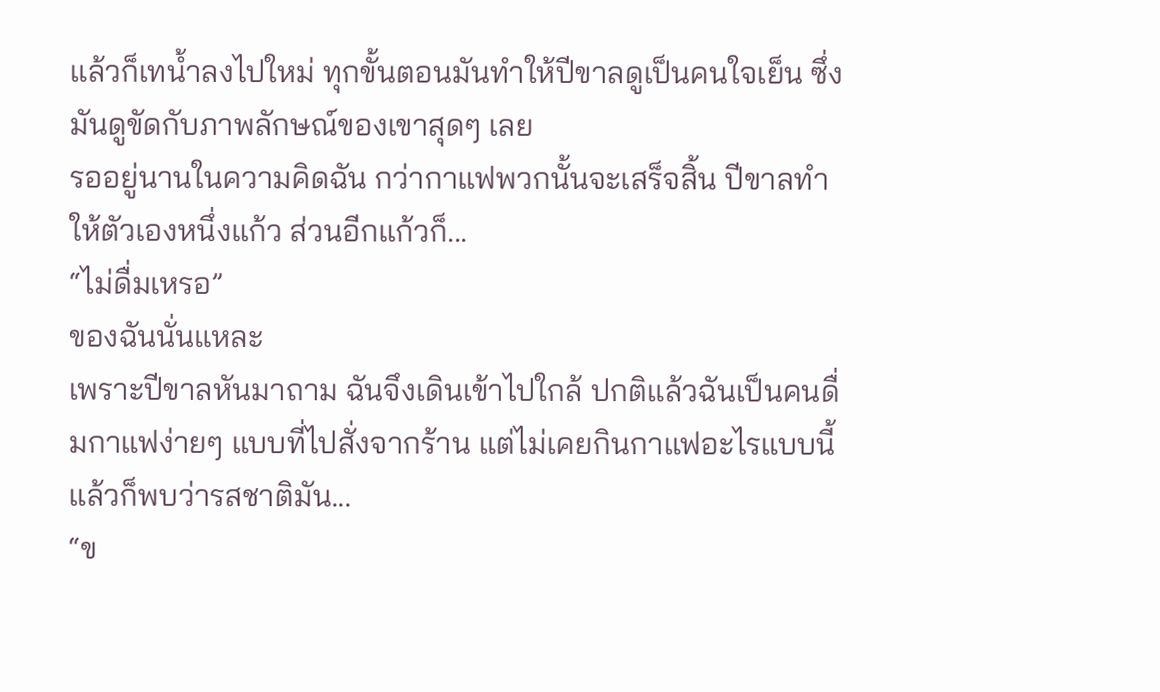แล้วก็เทน้ำลงไปใหม่ ทุกขั้นตอนมันทำให้ปีขาลดูเป็นคนใจเย็น ซึ่งมันดูขัดกับภาพลักษณ์ของเขาสุดๆ เลย
รออยู่นานในความคิดฉัน กว่ากาแฟพวกนั้นจะเสร็จสิ้น ปีขาลทำให้ตัวเองหนึ่งแก้ว ส่วนอีกแก้วก็...
“ไม่ดื่มเหรอ”
ของฉันนั่นแหละ
เพราะปีขาลหันมาถาม ฉันจึงเดินเข้าไปใกล้ ปกติแล้วฉันเป็นคนดื่มกาแฟง่ายๆ แบบที่ไปสั่งจากร้าน แต่ไม่เคยกินกาแฟอะไรแบบนี้ แล้วก็พบว่ารสชาติมัน...
“ข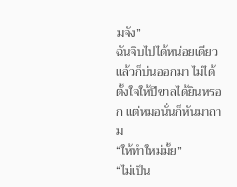มจัง”
ฉันจิบไปได้หน่อยเดียวแล้วก็บ่นออกมา ไม่ได้ตั้งใจให้ปีขาลได้ยินหรอก แต่หมอนั่นก็หันมาถาม
“ให้ทำใหม่มั้ย”
“ไม่เป็น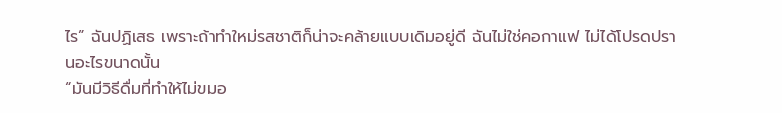ไร” ฉันปฏิเสธ เพราะถ้าทำใหม่รสชาติก็น่าจะคล้ายแบบเดิมอยู่ดี ฉันไม่ใช่คอกาแฟ ไม่ได้โปรดปรานอะไรขนาดนั้น
“มันมีวิธีดื่มที่ทำให้ไม่ขมอ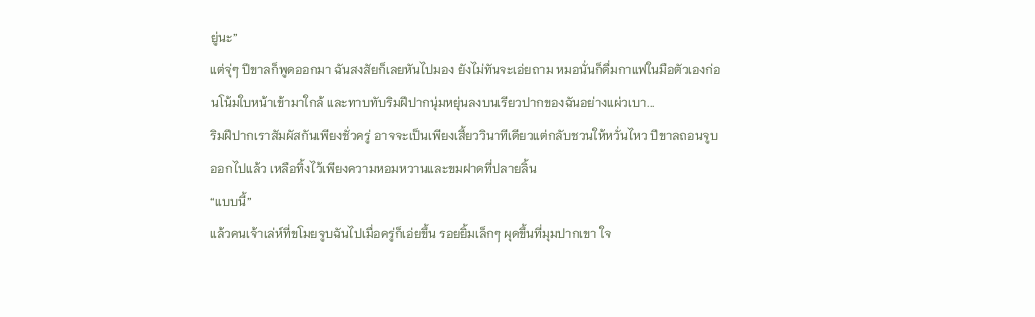ยู่นะ”
แต่จุ่ๆ ปีขาลก็พูดออกมา ฉันสงสัยก็เลยหันไปมอง ยังไม่ทันจะเอ่ยถาม หมอนั่นก็ดื่มกาแฟในมือตัวเองก่อนโน้มใบหน้าเข้ามาใกล้ และทาบทับริมฝีปากนุ่มหยุ่นลงบนเรียวปากของฉันอย่างแผ่วเบา...
ริมฝีปากเราสัมผัสกันเพียงชั่วครู่ อาจจะเป็นเพียงเสี้ยววินาทีเดียวแต่กลับชวนให้หวั่นไหว ปีขาลถอนจูบออกไปแล้ว เหลือทิ้งไว้เพียงความหอมหวานและขมฝาดที่ปลายลิ้น
“แบบนี้”
แล้วคนเจ้าเล่ห์ที่ขโมยจูบฉันไปเมื่อครู่ก็เอ่ยขึ้น รอยยิ้มเล็กๆ ผุดขึ้นที่มุมปากเขา ใจ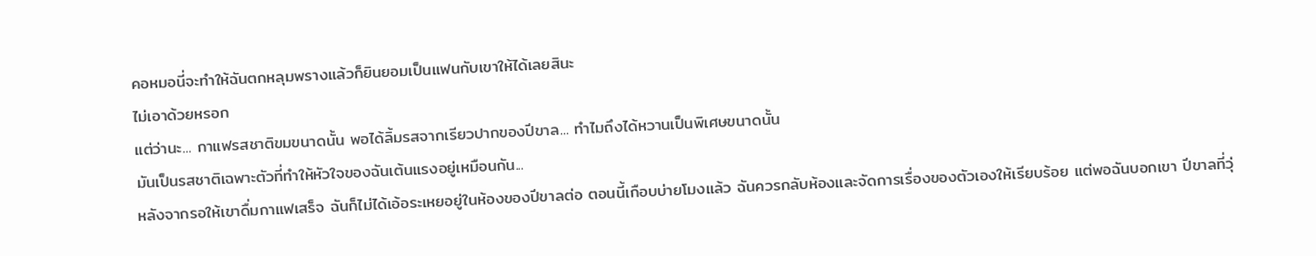คอหมอนี่จะทำให้ฉันตกหลุมพรางแล้วก็ยินยอมเป็นแฟนกับเขาให้ได้เลยสินะ
ไม่เอาด้วยหรอก
แต่ว่านะ... กาแฟรสชาติขมขนาดนั้น พอได้ลิ้มรสจากเรียวปากของปีขาล... ทำไมถึงได้หวานเป็นพิเศษขนาดนั้น
มันเป็นรสชาติเฉพาะตัวที่ทำให้หัวใจของฉันเต้นแรงอยู่เหมือนกัน...
หลังจากรอให้เขาดื่มกาแฟเสร็จ ฉันก็ไม่ได้เอ้อระเหยอยู่ในห้องของปีขาลต่อ ตอนนี้เกือบบ่ายโมงแล้ว ฉันควรกลับห้องและจัดการเรื่องของตัวเองให้เรียบร้อย แต่พอฉันบอกเขา ปีขาลที่วุ่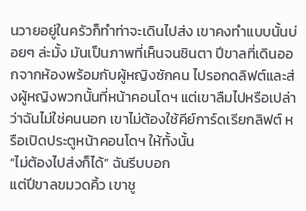นวายอยู่ในครัวก็ทำท่าจะเดินไปส่ง เขาคงทำแบบนั้นบ่อยๆ ล่ะมั้ง มันเป็นภาพที่เห็นจนชินตา ปีขาลที่เดินออกจากห้องพร้อมกับผู้หญิงซักคน ไปรอกดลิฟต์และส่งผู้หญิงพวกนั้นที่หน้าคอนโดฯ แต่เขาลืมไปหรือเปล่าว่าฉันไม่ใช่คนนอก เขาไม่ต้องใช้คีย์การ์ดเรียกลิฟต์ หรือเปิดประตูหน้าคอนโดฯ ให้ทั้งนั้น
“ไม่ต้องไปส่งก็ได้” ฉันรีบบอก
แต่ปีขาลขมวดคิ้ว เขาชู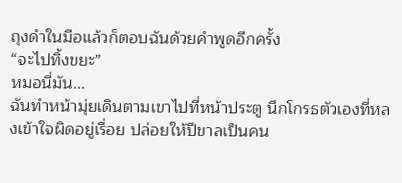ถุงดำในมือแล้วก็ตอบฉันด้วยคำพูดอีกครั้ง
“จะไปทิ้งขยะ”
หมอนี่มัน...
ฉันทำหน้ามุ่ยเดินตามเขาไปที่หน้าประตู นึกโกรธตัวเองที่หลงเข้าใจผิดอยู่เรื่อย ปล่อยให้ปีขาลเป็นคน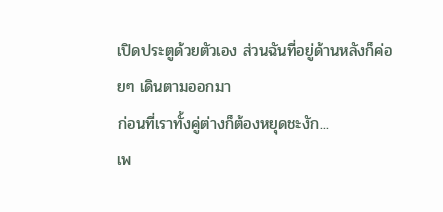เปิดประตูด้วยตัวเอง ส่วนฉันที่อยู่ด้านหลังก็ค่อยๆ เดินตามออกมา
ก่อนที่เราทั้งคู่ต่างก็ต้องหยุดชะงัก...
เพ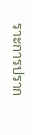ราะการปราก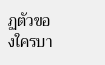ฏตัวของใครบา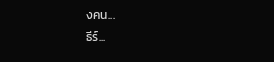งคน...
ธีร์...